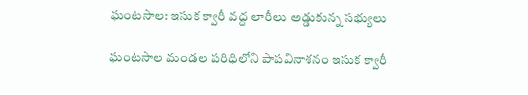ఘంటసాల: ఇసుక క్వారీ వద్ద లారీలు అడ్డుకున్న సభ్యులు

ఘంటసాల మండల పరిధిలోని పాపవినాశనం ఇసుక క్వారీ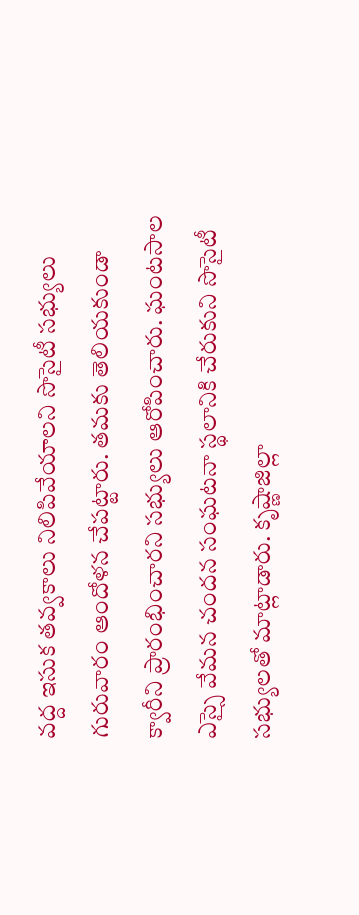వద్ద ఇసుక తవ్వకాలు నిలిపివేయాలని సొసైటీ సభ్యులు గురువారం ఆందోళన చేపట్టారు. తమకు తెలియకుండా క్వారీని ప్రారంభించారని సభ్యులు ఆరోపించారు. ఘంటసాల ఎస్సై వేమన చందన సంఘటనా స్థలానికి చేరుకుని సొసైటీ సభ్యులతో మాట్లాడారు. కృష్ణాజిల్లా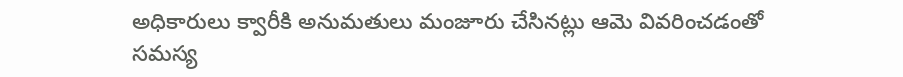అధికారులు క్వారీకి అనుమతులు మంజూరు చేసినట్లు ఆమె వివరించడంతో సమస్య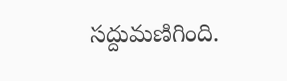సద్దుమణిగింది.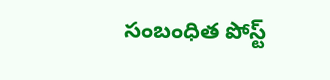సంబంధిత పోస్ట్